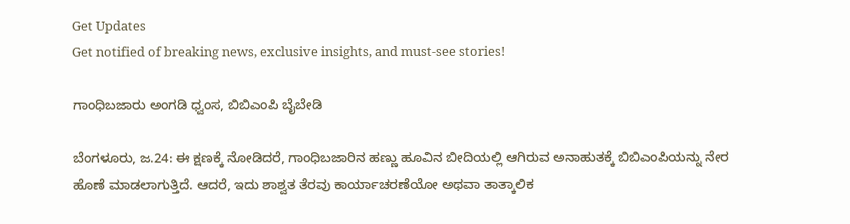Get Updates
Get notified of breaking news, exclusive insights, and must-see stories!

ಗಾಂಧಿಬಜಾರು ಅಂಗಡಿ ಧ್ವಂಸ, ಬಿಬಿಎಂಪಿ ಬೈಬೇಡಿ

ಬೆಂಗಳೂರು, ಜ.24: ಈ ಕ್ಷಣಕ್ಕೆ ನೋಡಿದರೆ, ಗಾಂಧಿಬಜಾರಿನ ಹಣ್ಣು ಹೂವಿನ ಬೀದಿಯಲ್ಲಿ ಆಗಿರುವ ಅನಾಹುತಕ್ಕೆ ಬಿಬಿಎಂಪಿಯನ್ನು ನೇರ ಹೊಣೆ ಮಾಡಲಾಗುತ್ತಿದೆ. ಆದರೆ, ಇದು ಶಾಶ್ವತ ತೆರವು ಕಾರ್ಯಾಚರಣೆಯೋ ಅಥವಾ ತಾತ್ಕಾಲಿಕ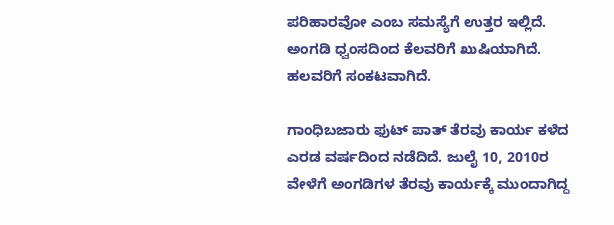ಪರಿಹಾರವೋ ಎಂಬ ಸಮಸ್ಯೆಗೆ ಉತ್ತರ ಇಲ್ಲಿದೆ. ಅಂಗಡಿ ಧ್ವಂಸದಿಂದ ಕೆಲವರಿಗೆ ಖುಷಿಯಾಗಿದೆ. ಹಲವರಿಗೆ ಸಂಕಟವಾಗಿದೆ.

ಗಾಂಧಿಬಜಾರು ಫುಟ್ ಪಾತ್ ತೆರವು ಕಾರ್ಯ ಕಳೆದ ಎರಡ ವರ್ಷದಿಂದ ನಡೆದಿದೆ. ಜುಲೈ 10, 2010ರ ವೇಳೆಗೆ ಅಂಗಡಿಗಳ ತೆರವು ಕಾರ್ಯಕ್ಕೆ ಮುಂದಾಗಿದ್ದ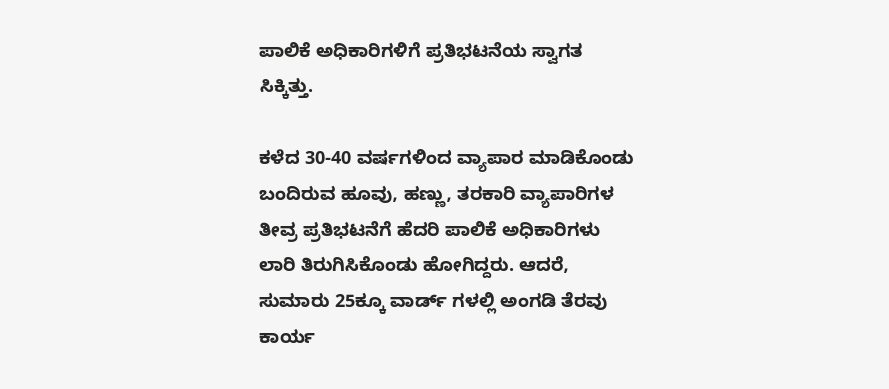ಪಾಲಿಕೆ ಅಧಿಕಾರಿಗಳಿಗೆ ಪ್ರತಿಭಟನೆಯ ಸ್ವಾಗತ ಸಿಕ್ಕಿತ್ತು.

ಕಳೆದ 30-40 ವರ್ಷಗಳಿಂದ ವ್ಯಾಪಾರ ಮಾಡಿಕೊಂಡು ಬಂದಿರುವ ಹೂವು, ಹಣ್ಣು, ತರಕಾರಿ ವ್ಯಾಪಾರಿಗಳ ತೀವ್ರ ಪ್ರತಿಭಟನೆಗೆ ಹೆದರಿ ಪಾಲಿಕೆ ಅಧಿಕಾರಿಗಳು ಲಾರಿ ತಿರುಗಿಸಿಕೊಂಡು ಹೋಗಿದ್ದರು. ಆದರೆ, ಸುಮಾರು 25ಕ್ಕೂ ವಾರ್ಡ್ ಗಳಲ್ಲಿ ಅಂಗಡಿ ತೆರವು ಕಾರ್ಯ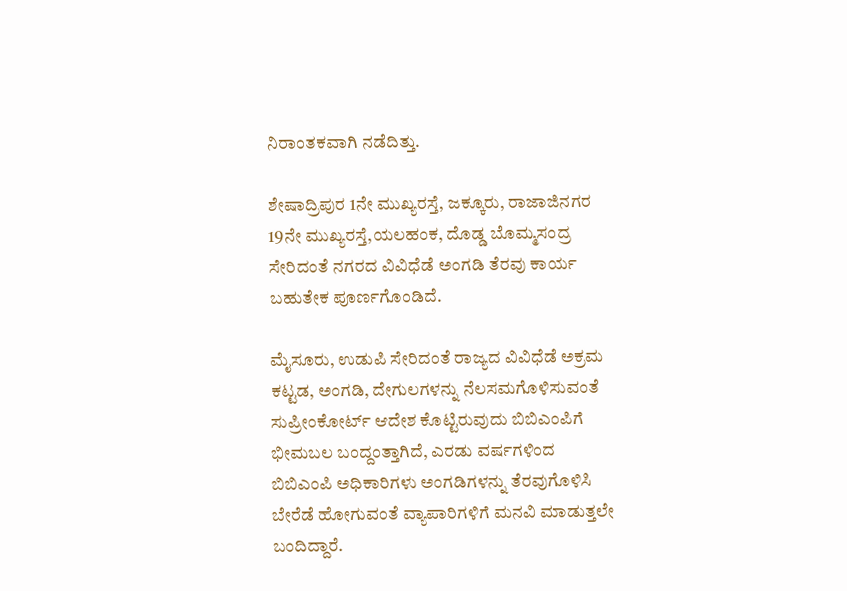ನಿರಾಂತಕವಾಗಿ ನಡೆದಿತ್ತು.

ಶೇಷಾದ್ರಿಪುರ 1ನೇ ಮುಖ್ಯರಸ್ತೆ, ಜಕ್ಕೂರು, ರಾಜಾಜಿನಗರ 19ನೇ ಮುಖ್ಯರಸ್ತೆ,ಯಲಹಂಕ, ದೊಡ್ಡ ಬೊಮ್ಮಸಂದ್ರ ಸೇರಿದಂತೆ ನಗರದ ವಿವಿಧೆಡೆ ಅಂಗಡಿ ತೆರವು ಕಾರ್ಯ ಬಹುತೇಕ ಪೂರ್ಣಗೊಂಡಿದೆ.

ಮೈಸೂರು, ಉಡುಪಿ ಸೇರಿದಂತೆ ರಾಜ್ಯದ ವಿವಿಧೆಡೆ ಅಕ್ರಮ ಕಟ್ಟಡ, ಅಂಗಡಿ, ದೇಗುಲಗಳನ್ನು ನೆಲಸಮಗೊಳಿಸುವಂತೆ ಸುಪ್ರೀಂಕೋರ್ಟ್ ಆದೇಶ ಕೊಟ್ಟಿರುವುದು ಬಿಬಿಎಂಪಿಗೆ ಭೀಮಬಲ ಬಂದ್ದಂತ್ತಾಗಿದೆ, ಎರಡು ವರ್ಷಗಳಿಂದ ಬಿಬಿಎಂಪಿ ಅಧಿಕಾರಿಗಳು ಅಂಗಡಿಗಳನ್ನು ತೆರವುಗೊಳಿಸಿ ಬೇರೆಡೆ ಹೋಗುವಂತೆ ವ್ಯಾಪಾರಿಗಳಿಗೆ ಮನವಿ ಮಾಡುತ್ತಲೇ ಬಂದಿದ್ದಾರೆ.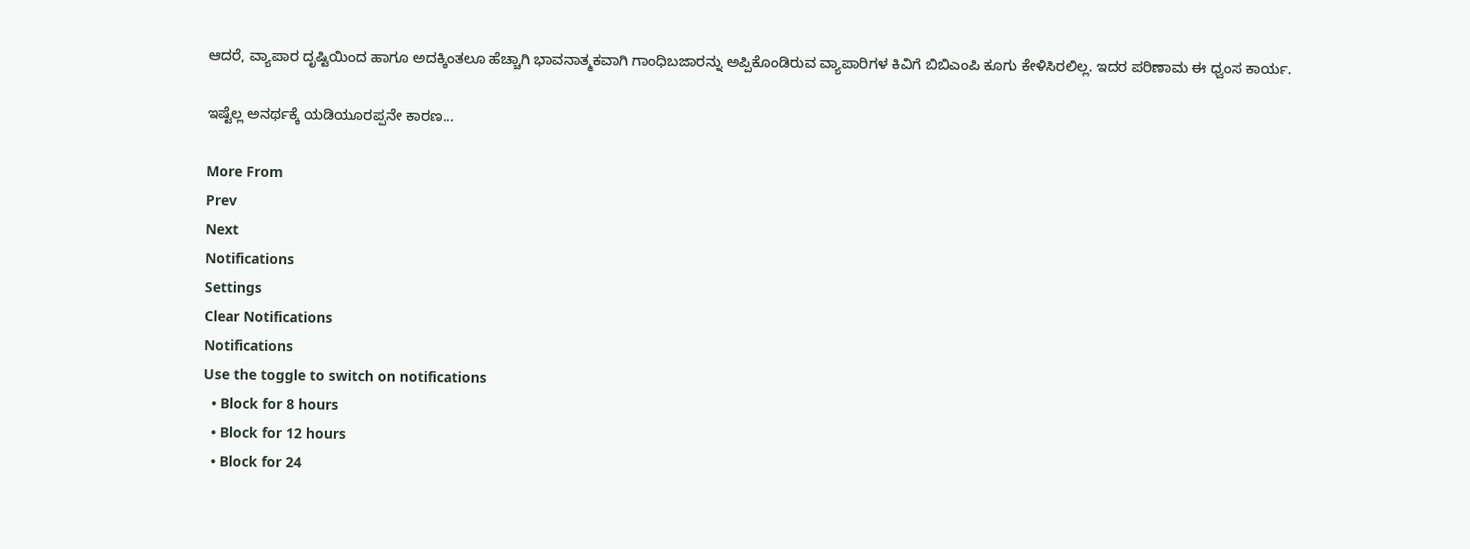ಆದರೆ, ವ್ಯಾಪಾರ ದೃಷ್ಟಿಯಿಂದ ಹಾಗೂ ಅದಕ್ಕಿಂತಲೂ ಹೆಚ್ಚಾಗಿ ಭಾವನಾತ್ಮಕವಾಗಿ ಗಾಂಧಿಬಜಾರನ್ನು ಅಪ್ಪಿಕೊಂಡಿರುವ ವ್ಯಾಪಾರಿಗಳ ಕಿವಿಗೆ ಬಿಬಿಎಂಪಿ ಕೂಗು ಕೇಳಿಸಿರಲಿಲ್ಲ. ಇದರ ಪರಿಣಾಮ ಈ ಧ್ವಂಸ ಕಾರ್ಯ.

ಇಷ್ಟೆಲ್ಲ ಅನರ್ಥಕ್ಕೆ ಯಡಿಯೂರಪ್ಪನೇ ಕಾರಣ...

More From
Prev
Next
Notifications
Settings
Clear Notifications
Notifications
Use the toggle to switch on notifications
  • Block for 8 hours
  • Block for 12 hours
  • Block for 24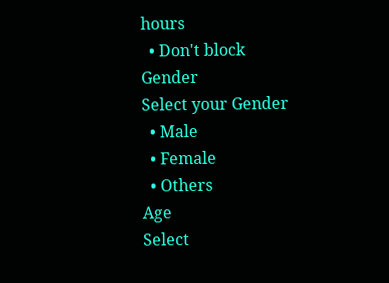hours
  • Don't block
Gender
Select your Gender
  • Male
  • Female
  • Others
Age
Select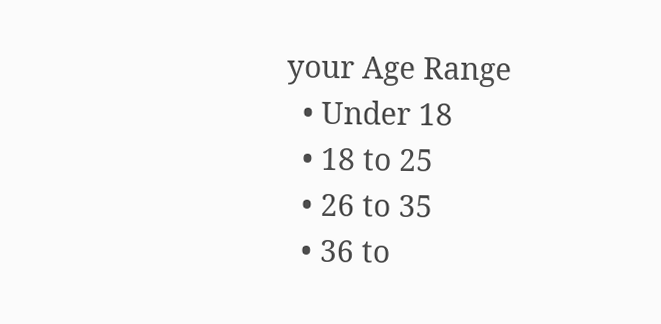your Age Range
  • Under 18
  • 18 to 25
  • 26 to 35
  • 36 to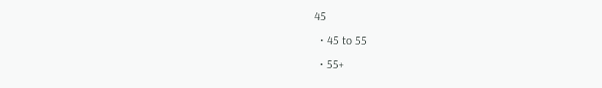45
  • 45 to 55
  • 55+